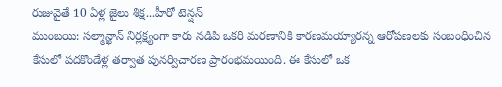రుజువైతే 10 ఏళ్ల జైలు శిక్ష...హీరో టెన్షన్
ముంబయి: సల్మాన్ఖాన్ నిర్లక్ష్యంగా కారు నడిపి ఒకరి మరణానికి కారణమయ్యారన్న ఆరోపణలకు సంబంధించిన కేసులో పదకొండేళ్ల తర్వాత పునర్విచారణ ప్రారంభమయింది. ఈ కేసులో ఒక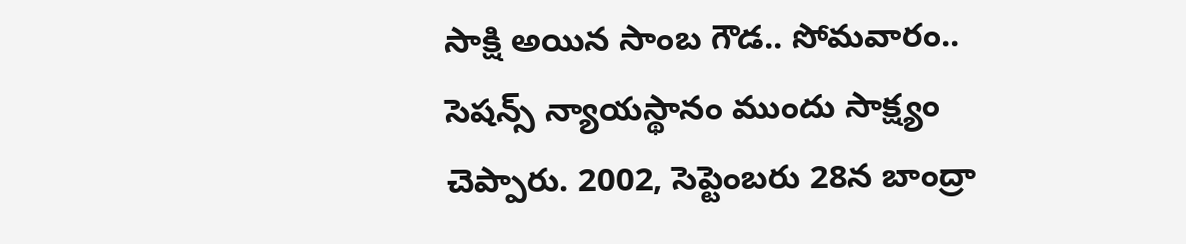సాక్షి అయిన సాంబ గౌడ.. సోమవారం.. సెషన్స్ న్యాయస్థానం ముందు సాక్ష్యం చెప్పారు. 2002, సెప్టెంబరు 28న బాంద్రా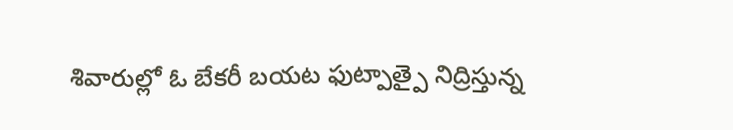శివారుల్లో ఓ బేకరీ బయట ఫుట్పాత్పై నిద్రిస్తున్న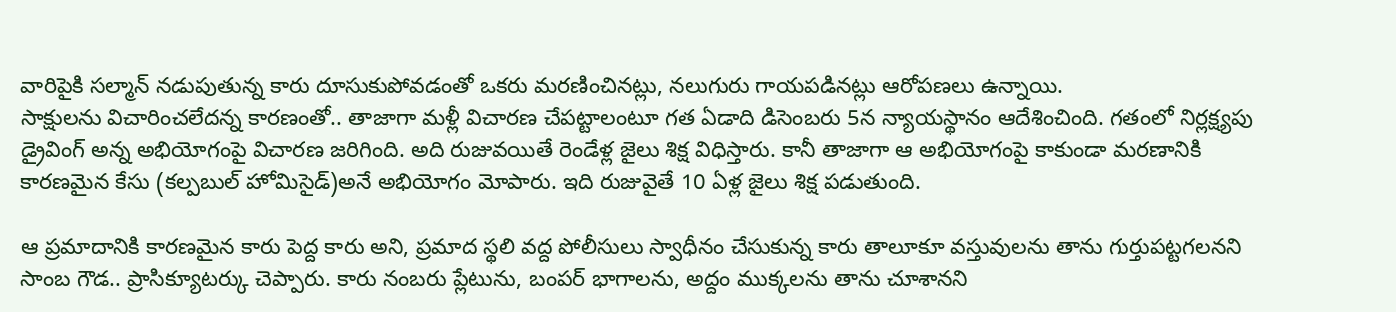వారిపైకి సల్మాన్ నడుపుతున్న కారు దూసుకుపోవడంతో ఒకరు మరణించినట్లు, నలుగురు గాయపడినట్లు ఆరోపణలు ఉన్నాయి.
సాక్షులను విచారించలేదన్న కారణంతో.. తాజాగా మళ్లీ విచారణ చేపట్టాలంటూ గత ఏడాది డిసెంబరు 5న న్యాయస్థానం ఆదేశించింది. గతంలో నిర్లక్ష్యపు డ్రైవింగ్ అన్న అభియోగంపై విచారణ జరిగింది. అది రుజువయితే రెండేళ్ల జైలు శిక్ష విధిస్తారు. కానీ తాజాగా ఆ అభియోగంపై కాకుండా మరణానికి కారణమైన కేసు (కల్పబుల్ హోమిసైడ్)అనే అభియోగం మోపారు. ఇది రుజువైతే 10 ఏళ్ల జైలు శిక్ష పడుతుంది.

ఆ ప్రమాదానికి కారణమైన కారు పెద్ద కారు అని, ప్రమాద స్థలి వద్ద పోలీసులు స్వాధీనం చేసుకున్న కారు తాలూకూ వస్తువులను తాను గుర్తుపట్టగలనని సాంబ గౌడ.. ప్రాసిక్యూటర్కు చెప్పారు. కారు నంబరు ప్లేటును, బంపర్ భాగాలను, అద్దం ముక్కలను తాను చూశానని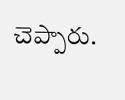చెప్పారు.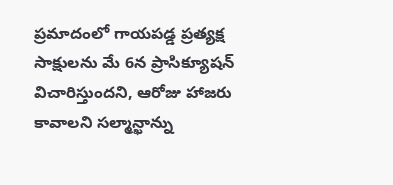ప్రమాదంలో గాయపడ్డ ప్రత్యక్ష సాక్షులను మే 6న ప్రాసిక్యూషన్ విచారిస్తుందని, ఆరోజు హాజరు కావాలని సల్మాన్ఖాన్ను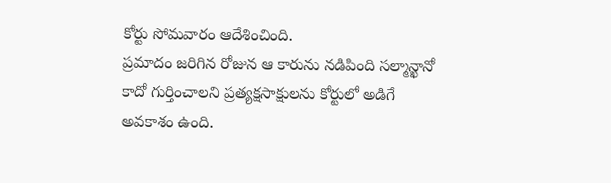కోర్టు సోమవారం ఆదేశించింది.
ప్రమాదం జరిగిన రోజున ఆ కారును నడిపింది సల్మాన్ఖానో కాదో గుర్తించాలని ప్రత్యక్షసాక్షులను కోర్టులో అడిగే అవకాశం ఉంది.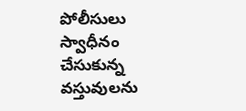పోలీసులు స్వాధీనం చేసుకున్న వస్తువులను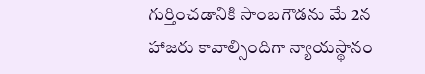గుర్తించడానికి సాంబగౌడను మే 2న హాజరు కావాల్సిందిగా న్యాయస్థానం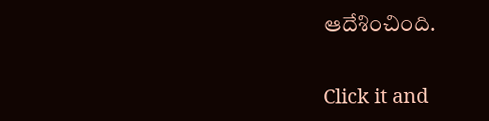ఆదేశించింది.


Click it and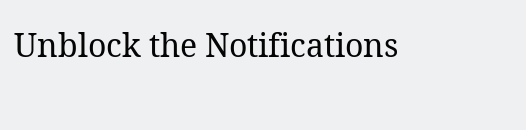Unblock the Notifications